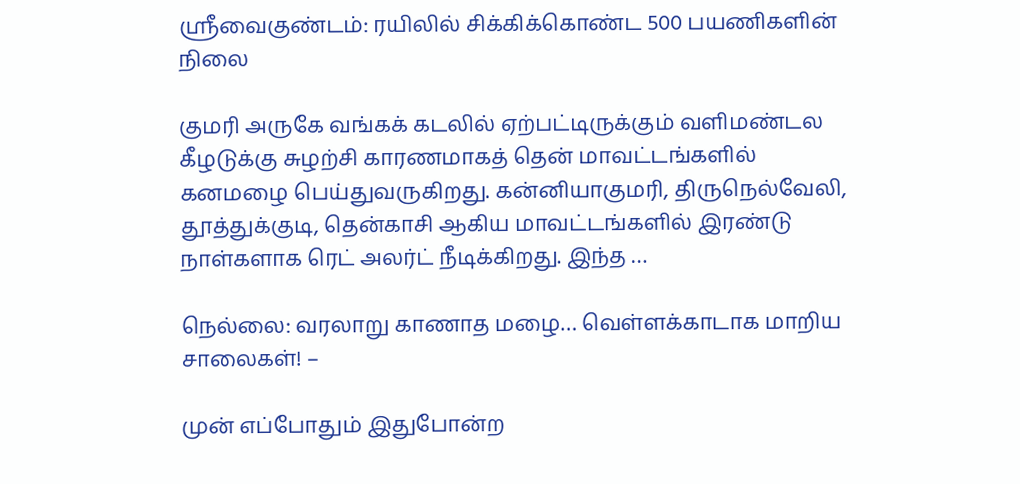ஸ்ரீவைகுண்டம்: ரயிலில் சிக்கிக்கொண்ட 500 பயணிகளின் நிலை

குமரி அருகே வங்கக் கடலில் ஏற்பட்டிருக்கும் வளிமண்டல கீழடுக்கு சுழற்சி காரணமாகத் தென் மாவட்டங்களில் கனமழை பெய்துவருகிறது. கன்னியாகுமரி, திருநெல்வேலி, தூத்துக்குடி, தென்காசி ஆகிய மாவட்டங்களில் இரண்டு நாள்களாக ரெட் அலர்ட் நீடிக்கிறது. இந்த …

நெல்லை: வரலாறு காணாத மழை… வெள்ளக்காடாக மாறிய சாலைகள்! –

முன் எப்போதும் இதுபோன்ற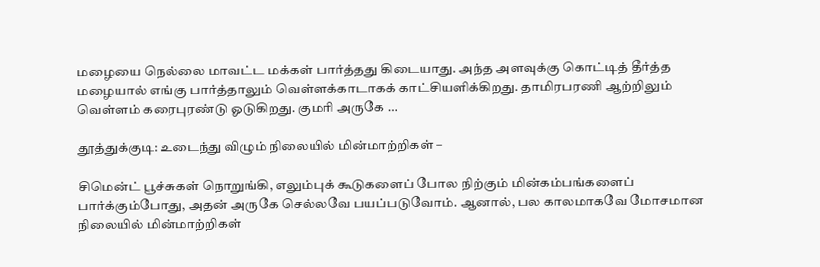மழையை நெல்லை மாவட்ட மக்கள் பார்த்தது கிடையாது. அந்த அளவுக்கு கொட்டித் தீர்த்த மழையால் எங்கு பார்த்தாலும் வெள்ளக்காடாகக் காட்சியளிக்கிறது. தாமிரபரணி ஆற்றிலும் வெள்ளம் கரைபுரண்டு ஓடுகிறது. குமரி அருகே …

தூத்துக்குடி: உடைந்து விழும் நிலையில் மின்மாற்றிகள் –

சிமென்ட் பூச்சுகள் நொறுங்கி, எலும்புக் கூடுகளைப் போல நிற்கும் மின்கம்பங்களைப் பார்க்கும்போது, அதன் அருகே செல்லவே பயப்படுவோம். ஆனால், பல காலமாகவே மோசமான நிலையில் மின்மாற்றிகள்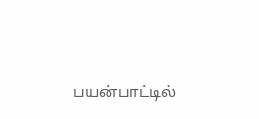பயன்பாட்டில்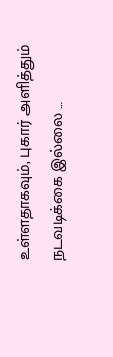உள்ளதாகவும், புகார் அளித்தும் நடவடிக்கை இல்லை …